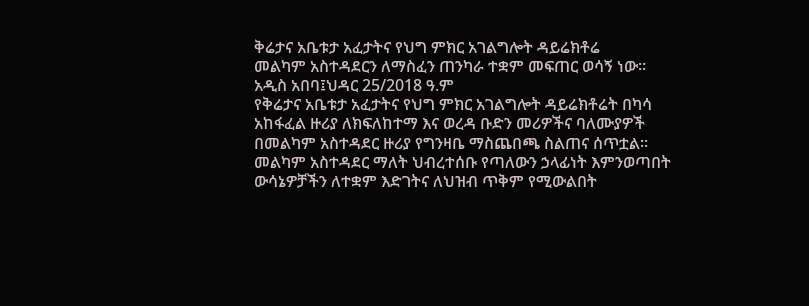ቅሬታና አቤቱታ አፈታትና የህግ ምክር አገልግሎት ዳይሬክቶሬ
መልካም አስተዳደርን ለማስፈን ጠንካራ ተቋም መፍጠር ወሳኝ ነው፡፡
አዲስ አበባ፤ህዳር 25/2018 ዓ.ም
የቅሬታና አቤቱታ አፈታትና የህግ ምክር አገልግሎት ዳይሬክቶሬት በካሳ አከፋፈል ዙሪያ ለክፍለከተማ እና ወረዳ ቡድን መሪዎችና ባለሙያዎች በመልካም አስተዳደር ዙሪያ የግንዛቤ ማስጨበጫ ስልጠና ሰጥቷል፡፡
መልካም አስተዳደር ማለት ህብረተሰቡ የጣለውን ኃላፊነት እምንወጣበት ውሳኔዎቻችን ለተቋም እድገትና ለህዝብ ጥቅም የሚውልበት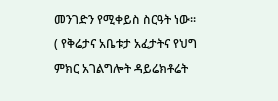መንገድን የሚቀይስ ስርዓት ነው፡፡( የቅሬታና አቤቱታ አፈታትና የህግ ምክር አገልግሎት ዳይሬክቶሬት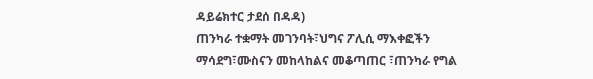ዳይሬክተር ታደሰ በዳዳ)
ጠንካራ ተቋማት መገንባት፣ህግና ፖሊሲ ማእቀፎችን ማሳደግ፣ሙስናን መከላከልና መቆጣጠር ፣ጠንካራ የግል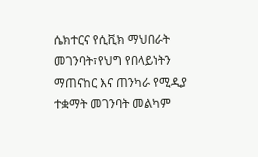ሴክተርና የሲቪክ ማህበራት መገንባት፣የህግ የበላይነትን ማጠናከር እና ጠንካራ የሚዲያ ተቋማት መገንባት መልካም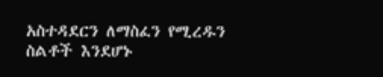አስተዳደርን ለማስፈን የሚረዱን ስልቶች እንደሆኑ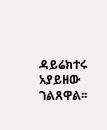ዳይሬክተሩ አያይዘው ገልጸዋል፡፡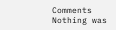Comments
Nothing was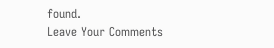found.
Leave Your Comments